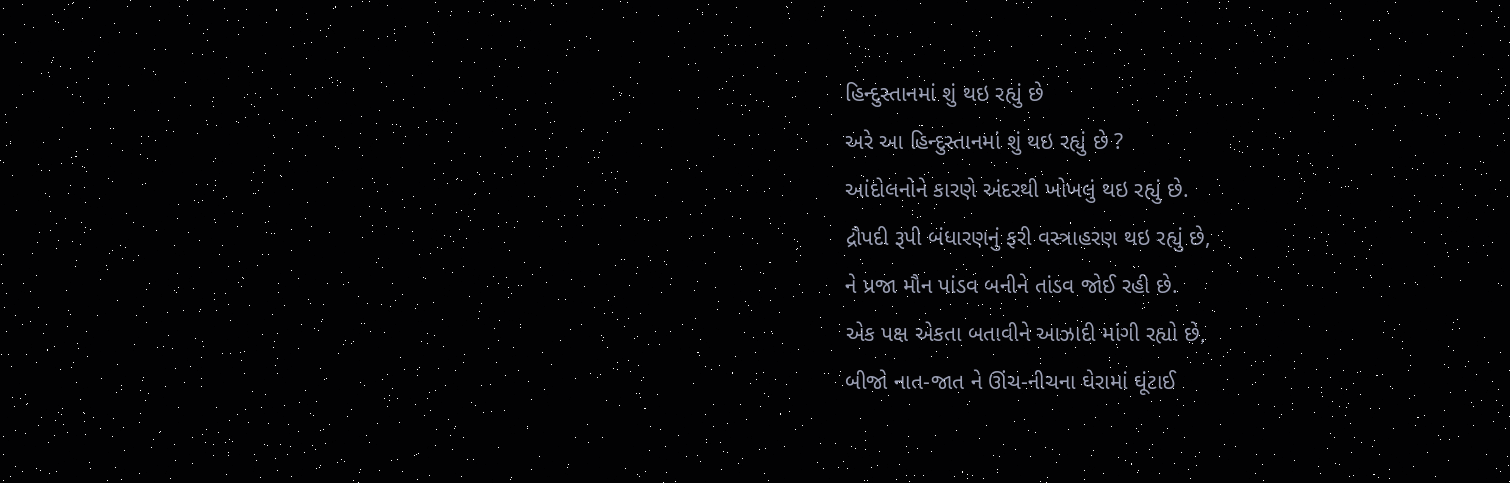હિન્દુસ્તાનમાં શું થઇ રહ્યું છે
અરે આ હિન્દુસ્તાનમાં શું થઇ રહ્યું છે ?
આંદોલનોને કારણે અંદરથી ખોખલું થઇ રહ્યું છે.
દ્રૌપદી રૂપી બંધારણનું ફરી વસ્ત્રાહરણ થઇ રહ્યું છે,
ને પ્રજા મૌન પાંડવ બનીને તાંડવ જોઈ રહી છે.
એક પક્ષ એકતા બતાવીને આઝાદી માંગી રહ્યો છે,
બીજો નાત-જાત ને ઊંચ-નીચના ઘેરામાં ઘૂંટાઈ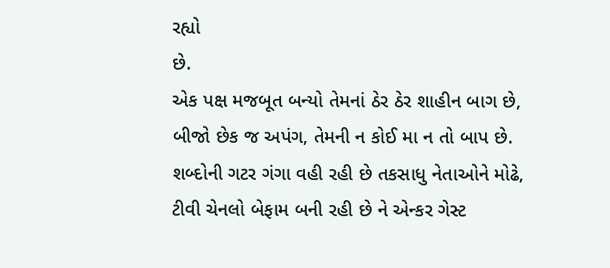રહ્યો
છે.
એક પક્ષ મજબૂત બન્યો તેમનાં ઠેર ઠેર શાહીન બાગ છે,
બીજો છેક જ અપંગ, તેમની ન કોઈ મા ન તો બાપ છે.
શબ્દોની ગટર ગંગા વહી રહી છે તકસાધુ નેતાઓને મોઢે,
ટીવી ચેનલો બેફામ બની રહી છે ને એન્કર ગેસ્ટ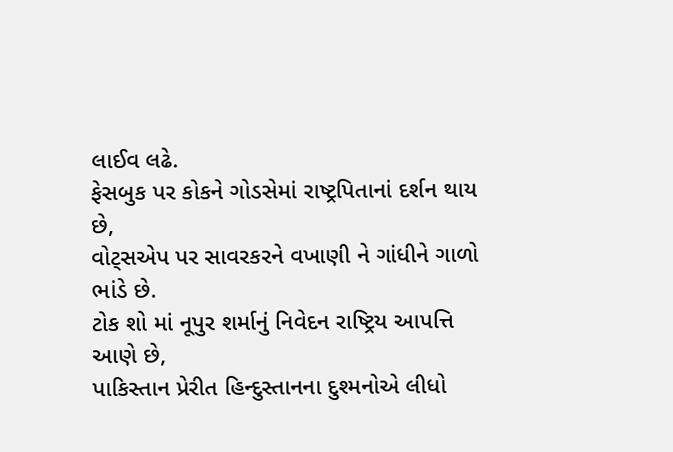લાઈવ લઢે.
ફેસબુક પર કોકને ગોડસેમાં રાષ્ટ્રપિતાનાં દર્શન થાય છે,
વોટ્સએપ પર સાવરકરને વખાણી ને ગાંધીને ગાળો ભાંડે છે.
ટોક શો માં નૂપુર શર્માનું નિવેદન રાષ્ટ્રિય આપત્તિ આણે છે,
પાકિસ્તાન પ્રેરીત હિન્દુસ્તાનના દુશ્મનોએ લીધો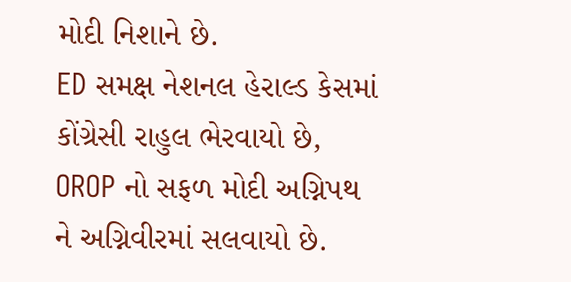મોદી નિશાને છે.
ED સમક્ષ નેશનલ હેરાલ્ડ કેસમાં કોંગ્રેસી રાહુલ ભેરવાયો છે,
OROP નો સફળ મોદી અગ્નિપથ ને અગ્નિવીરમાં સલવાયો છે.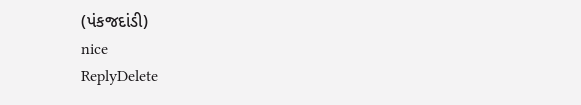(પંકજદાંડી)
nice
ReplyDelete